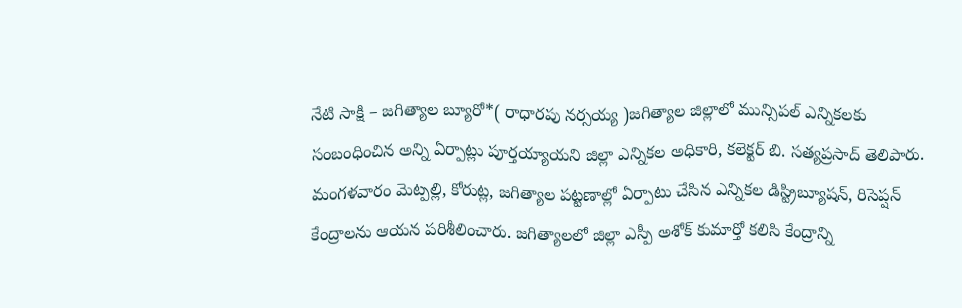నేటి సాక్షి – జగిత్యాల బ్యూరో*( రాధారపు నర్సయ్య )జగిత్యాల జిల్లాలో మున్సిపల్ ఎన్నికలకు సంబంధించిన అన్ని ఏర్పాట్లు పూర్తయ్యాయని జిల్లా ఎన్నికల అధికారి, కలెక్టర్ బి. సత్యప్రసాద్ తెలిపారు. మంగళవారం మెట్పల్లి, కోరుట్ల, జగిత్యాల పట్టణాల్లో ఏర్పాటు చేసిన ఎన్నికల డిస్ట్రిబ్యూషన్, రిసెప్షన్ కేంద్రాలను ఆయన పరిశీలించారు. జగిత్యాలలో జిల్లా ఎస్పీ అశోక్ కుమార్తో కలిసి కేంద్రాన్ని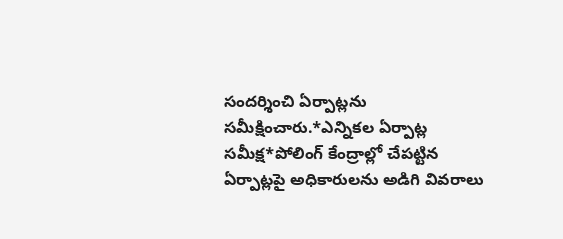సందర్శించి ఏర్పాట్లను సమీక్షించారు.*ఎన్నికల ఏర్పాట్ల సమీక్ష*పోలింగ్ కేంద్రాల్లో చేపట్టిన ఏర్పాట్లపై అధికారులను అడిగి వివరాలు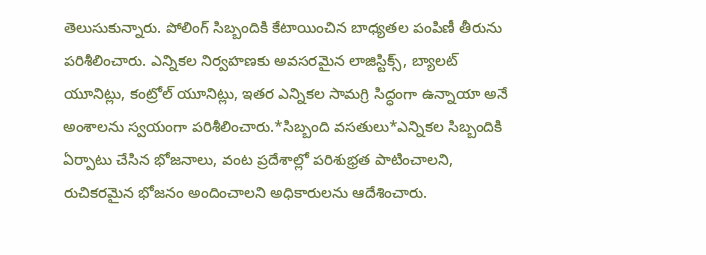తెలుసుకున్నారు. పోలింగ్ సిబ్బందికి కేటాయించిన బాధ్యతల పంపిణీ తీరును పరిశీలించారు. ఎన్నికల నిర్వహణకు అవసరమైన లాజిస్టిక్స్, బ్యాలట్ యూనిట్లు, కంట్రోల్ యూనిట్లు, ఇతర ఎన్నికల సామగ్రి సిద్ధంగా ఉన్నాయా అనే అంశాలను స్వయంగా పరిశీలించారు.*సిబ్బంది వసతులు*ఎన్నికల సిబ్బందికి ఏర్పాటు చేసిన భోజనాలు, వంట ప్రదేశాల్లో పరిశుభ్రత పాటించాలని, రుచికరమైన భోజనం అందించాలని అధికారులను ఆదేశించారు.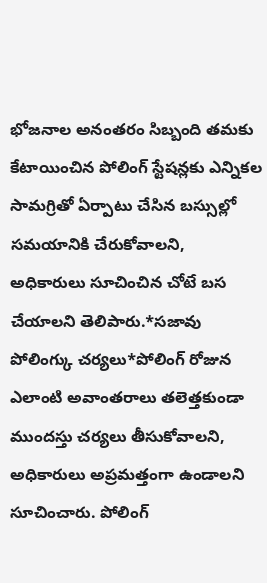భోజనాల అనంతరం సిబ్బంది తమకు కేటాయించిన పోలింగ్ స్టేషన్లకు ఎన్నికల సామగ్రితో ఏర్పాటు చేసిన బస్సుల్లో సమయానికి చేరుకోవాలని, అధికారులు సూచించిన చోటే బస చేయాలని తెలిపారు.*సజావు పోలింగ్కు చర్యలు*పోలింగ్ రోజున ఎలాంటి అవాంతరాలు తలెత్తకుండా ముందస్తు చర్యలు తీసుకోవాలని, అధికారులు అప్రమత్తంగా ఉండాలని సూచించారు. పోలింగ్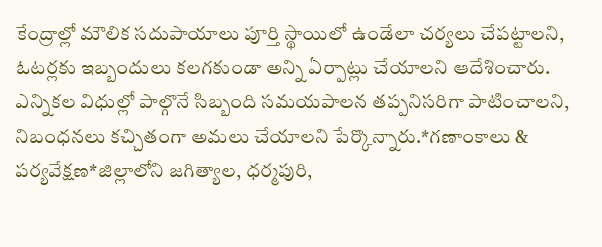కేంద్రాల్లో మౌలిక సదుపాయాలు పూర్తి స్థాయిలో ఉండేలా చర్యలు చేపట్టాలని, ఓటర్లకు ఇబ్బందులు కలగకుండా అన్ని ఏర్పాట్లు చేయాలని ఆదేశించారు. ఎన్నికల విధుల్లో పాల్గొనే సిబ్బంది సమయపాలన తప్పనిసరిగా పాటించాలని, నిబంధనలు కచ్చితంగా అమలు చేయాలని పేర్కొన్నారు.*గణాంకాలు & పర్యవేక్షణ*జిల్లాలోని జగిత్యాల, ధర్మపురి,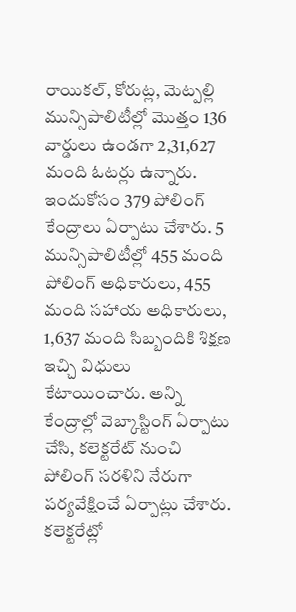రాయికల్, కోరుట్ల, మెట్పల్లి మున్సిపాలిటీల్లో మొత్తం 136 వార్డులు ఉండగా 2,31,627 మంది ఓటర్లు ఉన్నారు. ఇందుకోసం 379 పోలింగ్ కేంద్రాలు ఏర్పాటు చేశారు. 5 మున్సిపాలిటీల్లో 455 మంది పోలింగ్ అధికారులు, 455 మంది సహాయ అధికారులు, 1,637 మంది సిబ్బందికి శిక్షణ ఇచ్చి విధులు కేటాయించారు. అన్ని కేంద్రాల్లో వెబ్కాస్టింగ్ ఏర్పాటు చేసి, కలెక్టరేట్ నుంచి పోలింగ్ సరళిని నేరుగా పర్యవేక్షించే ఏర్పాట్లు చేశారు. కలెక్టరేట్లో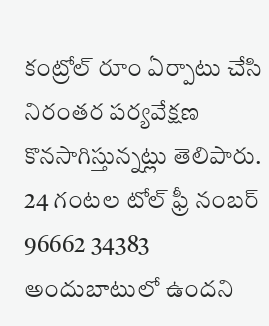కంట్రోల్ రూం ఏర్పాటు చేసి నిరంతర పర్యవేక్షణ కొనసాగిస్తున్నట్లు తెలిపారు. 24 గంటల టోల్ ఫ్రీ నంబర్ 96662 34383 అందుబాటులో ఉందని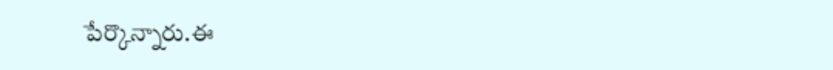పేర్కొన్నారు.ఈ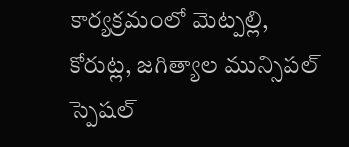కార్యక్రమంలో మెట్పల్లి, కోరుట్ల, జగిత్యాల మున్సిపల్ స్పెషల్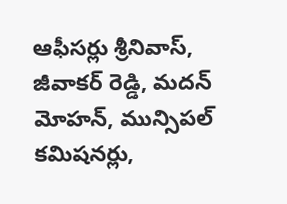ఆఫీసర్లు శ్రీనివాస్, జీవాకర్ రెడ్డి, మదన్ మోహన్, మున్సిపల్ కమిషనర్లు,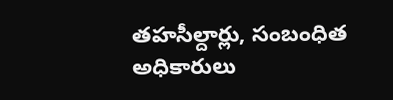తహసీల్దార్లు, సంబంధిత అధికారులు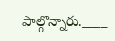పాల్గొన్నారు.____